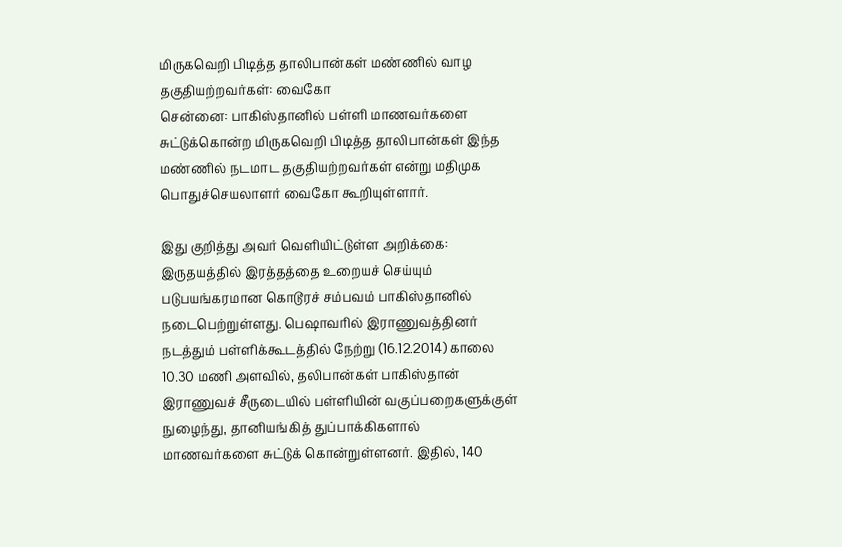மிருகவெறி பிடித்த தாலிபான்கள் மண்ணில் வாழ தகுதியற்றவர்கள்: வைகோ
சென்னை: பாகிஸ்தானில் பள்ளி மாணவர்களை சுட்டுக்கொன்ற மிருகவெறி பிடித்த தாலிபான்கள் இந்த மண்ணில் நடமாட தகுதியற்றவர்கள் என்று மதிமுக பொதுச்செயலாளர் வைகோ கூறியுள்ளார்.

இது குறித்து அவர் வெளியிட்டுள்ள அறிக்கை:
இருதயத்தில் இரத்தத்தை உறையச் செய்யும் படுபயங்கரமான கொடூரச் சம்பவம் பாகிஸ்தானில் நடைபெற்றுள்ளது. பெஷாவரில் இராணுவத்தினர் நடத்தும் பள்ளிக்கூடத்தில் நேற்று (16.12.2014) காலை 10.30 மணி அளவில், தலிபான்கள் பாகிஸ்தான் இராணுவச் சீருடையில் பள்ளியின் வகுப்பறைகளுக்குள் நுழைந்து, தானியங்கித் துப்பாக்கிகளால் மாணவர்களை சுட்டுக் கொன்றுள்ளனர். இதில், 140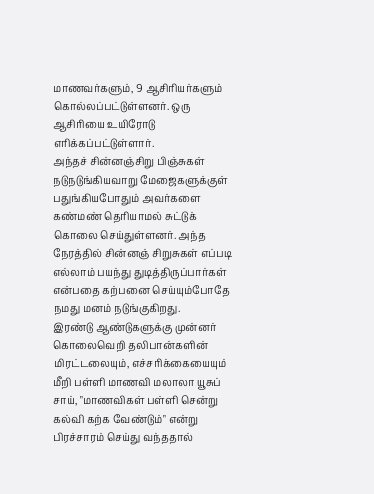மாணவர்களும், 9 ஆசிரியர்களும் கொல்லப்பட்டுள்ளனர். ஒரு ஆசிரியை உயிரோடு எரிக்கப்பட்டுள்ளார்.
அந்தச் சின்னஞ்சிறு பிஞ்சுகள் நடுநடுங்கியவாறு மேஜைகளுக்குள் பதுங்கியபோதும் அவர்களை கண்மண் தெரியாமல் சுட்டுக் கொலை செய்துள்ளனர். அந்த நேரத்தில் சின்னஞ் சிறுசுகள் எப்படி எல்லாம் பயந்து துடித்திருப்பார்கள் என்பதை கற்பனை செய்யும்போதே நமது மனம் நடுங்குகிறது.
இரண்டு ஆண்டுகளுக்கு முன்னர் கொலைவெறி தலிபான்களின் மிரட்டலையும், எச்சரிக்கையையும் மீறி பள்ளி மாணவி மலாலா யூசுப் சாய், "மாணவிகள் பள்ளி சென்று கல்வி கற்க வேண்டும்" என்று பிரச்சாரம் செய்து வந்ததால்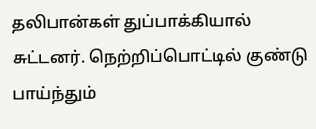தலிபான்கள் துப்பாக்கியால் சுட்டனர். நெற்றிப்பொட்டில் குண்டு பாய்ந்தும்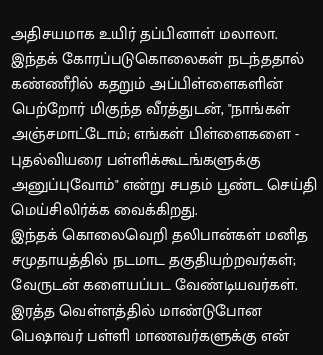அதிசயமாக உயிர் தப்பினாள் மலாலா.
இந்தக் கோரப்படுகொலைகள் நடந்ததால் கண்ணீரில் கதறும் அப்பிள்ளைகளின் பெற்றோர் மிகுந்த வீரத்துடன், "நாங்கள் அஞ்சமாட்டோம்; எங்கள் பிள்ளைகளை - புதல்வியரை பள்ளிக்கூடங்களுக்கு அனுப்புவோம்" என்று சபதம் பூண்ட செய்தி மெய்சிலிர்க்க வைக்கிறது.
இந்தக் கொலைவெறி தலிபான்கள் மனித சமுதாயத்தில் நடமாட தகுதியற்றவர்கள்; வேருடன் களையப்பட வேண்டியவர்கள். இரத்த வெள்ளத்தில் மாண்டுபோன பெஷாவர் பள்ளி மாணவர்களுக்கு என்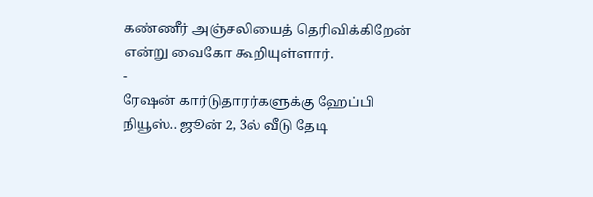கண்ணீர் அஞ்சலியைத் தெரிவிக்கிறேன் என்று வைகோ கூறியுள்ளார்.
-
ரேஷன் கார்டுதாரர்களுக்கு ஹேப்பி நியூஸ்.. ஜூன் 2, 3ல் வீடு தேடி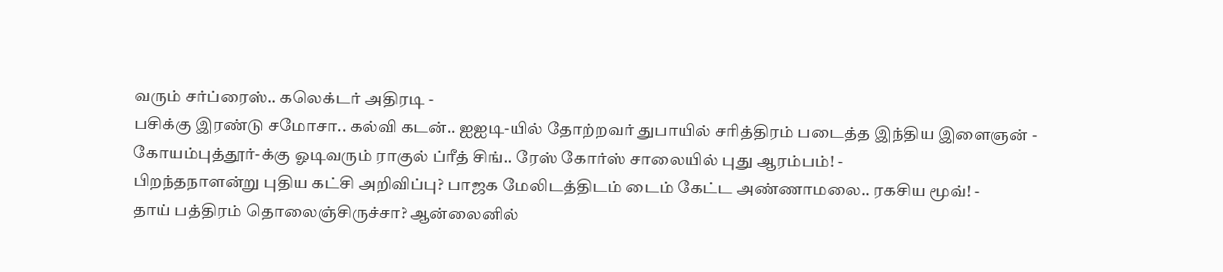வரும் சர்ப்ரைஸ்.. கலெக்டர் அதிரடி -
பசிக்கு இரண்டு சமோசா.. கல்வி கடன்.. ஐஐடி-யில் தோற்றவர் துபாயில் சரித்திரம் படைத்த இந்திய இளைஞன் -
கோயம்புத்தூர்-க்கு ஓடிவரும் ராகுல் ப்ரீத் சிங்.. ரேஸ் கோர்ஸ் சாலையில் புது ஆரம்பம்! -
பிறந்தநாளன்று புதிய கட்சி அறிவிப்பு? பாஜக மேலிடத்திடம் டைம் கேட்ட அண்ணாமலை.. ரகசிய மூவ்! -
தாய் பத்திரம் தொலைஞ்சிருச்சா? ஆன்லைனில்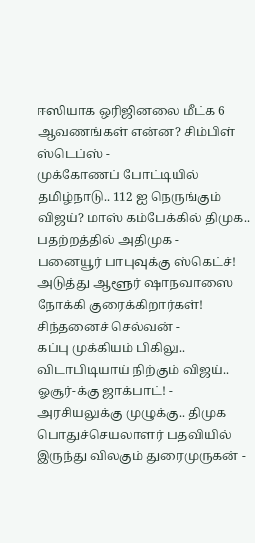ஈஸியாக ஒரிஜினலை மீட்க 6 ஆவணங்கள் என்ன? சிம்பிள் ஸ்டெப்ஸ் -
முக்கோணப் போட்டியில் தமிழ்நாடு.. 112 ஐ நெருங்கும் விஜய்? மாஸ் கம்பேக்கில் திமுக.. பதற்றத்தில் அதிமுக -
பனையூர் பாபுவுக்கு ஸ்கெட்ச்! அடுத்து ஆளூர் ஷாநவாஸை நோக்கி குரைக்கிறார்கள்! சிந்தனைச் செல்வன் -
கப்பு முக்கியம் பிகிலு.. விடாபிடியாய் நிற்கும் விஜய்.. ஓசூர்-க்கு ஜாக்பாட்! -
அரசியலுக்கு முழுக்கு.. திமுக பொதுச்செயலாளர் பதவியில் இருந்து விலகும் துரைமுருகன் -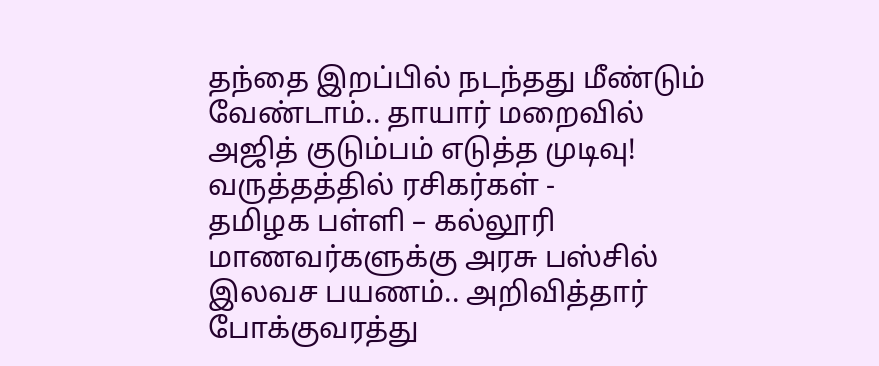தந்தை இறப்பில் நடந்தது மீண்டும் வேண்டாம்.. தாயார் மறைவில் அஜித் குடும்பம் எடுத்த முடிவு! வருத்தத்தில் ரசிகர்கள் -
தமிழக பள்ளி – கல்லூரி மாணவர்களுக்கு அரசு பஸ்சில் இலவச பயணம்.. அறிவித்தார் போக்குவரத்து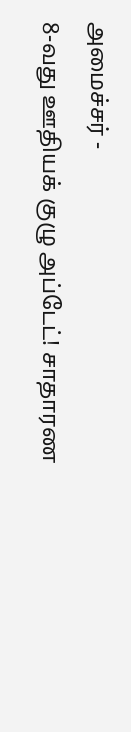அமைச்சர் -
8-வது ஊதியக் குழு அப்டேட்! சாதாரண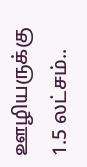ஊழியருக்கு 1.5 லட்சம்..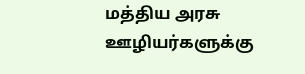மத்திய அரசு ஊழியர்களுக்கு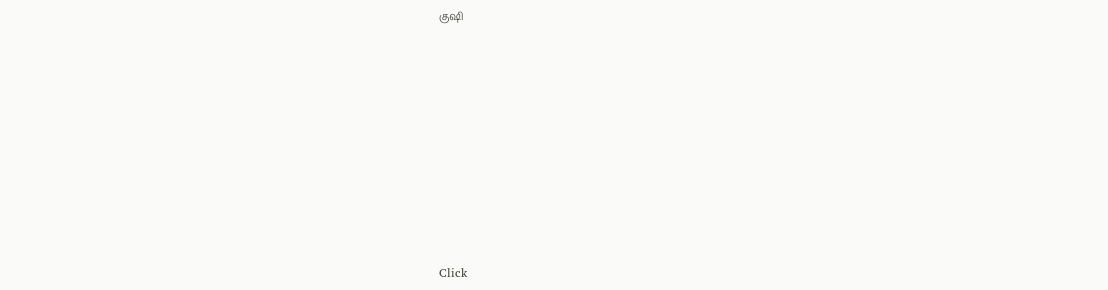குஷி












Click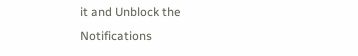it and Unblock the Notifications